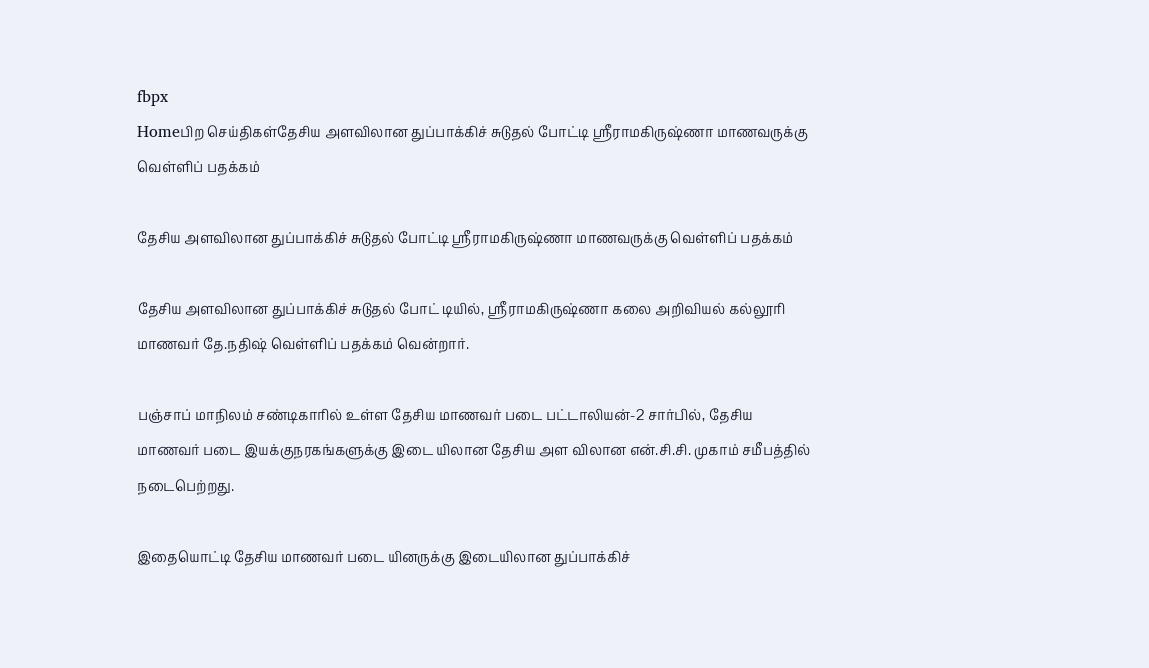fbpx
Homeபிற செய்திகள்தேசிய அளவிலான துப்பாக்கிச் சுடுதல் போட்டி ஸ்ரீராமகிருஷ்ணா மாணவருக்கு வெள்ளிப் பதக்கம்

தேசிய அளவிலான துப்பாக்கிச் சுடுதல் போட்டி ஸ்ரீராமகிருஷ்ணா மாணவருக்கு வெள்ளிப் பதக்கம்

தேசிய அளவிலான துப்பாக்கிச் சுடுதல் போட் டியில், ஸ்ரீராமகிருஷ்ணா கலை அறிவியல் கல்லூரி மாணவர் தே.நதிஷ் வெள்ளிப் பதக்கம் வென்றார்.

பஞ்சாப் மாநிலம் சண்டிகாரில் உள்ள தேசிய மாணவர் படை பட்டாலியன்-2 சார்பில், தேசிய மாணவர் படை இயக்குநரகங்களுக்கு இடை யிலான தேசிய அள விலான என்.சி.சி. முகாம் சமீபத்தில் நடைபெற்றது.

இதையொட்டி தேசிய மாணவர் படை யினருக்கு இடையிலான துப்பாக்கிச்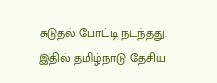சுடுதல் போட்டி நடந்தது. இதில் தமிழ்நாடு தேசிய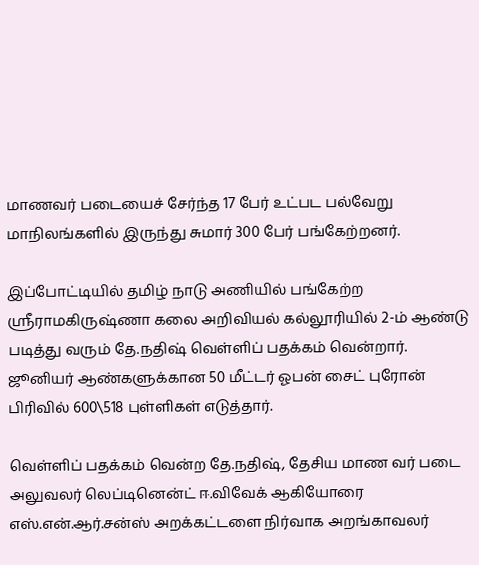மாணவர் படையைச் சேர்ந்த 17 பேர் உட்பட பல்வேறு மாநிலங்களில் இருந்து சுமார் 300 பேர் பங்கேற்றனர்.

இப்போட்டியில் தமிழ் நாடு அணியில் பங்கேற்ற ஸ்ரீராமகிருஷ்ணா கலை அறிவியல் கல்லூரியில் 2-ம் ஆண்டு படித்து வரும் தே.நதிஷ் வெள்ளிப் பதக்கம் வென்றார். ஜூனியர் ஆண்களுக்கான 50 மீட்டர் ஓபன் சைட் புரோன் பிரிவில் 600\518 புள்ளிகள் எடுத்தார்.

வெள்ளிப் பதக்கம் வென்ற தே.நதிஷ், தேசிய மாண வர் படை அலுவலர் லெப்டினென்ட் ஈ.விவேக் ஆகியோரை எஸ்.என்.ஆர்.சன்ஸ் அறக்கட்டளை நிர்வாக அறங்காவலர்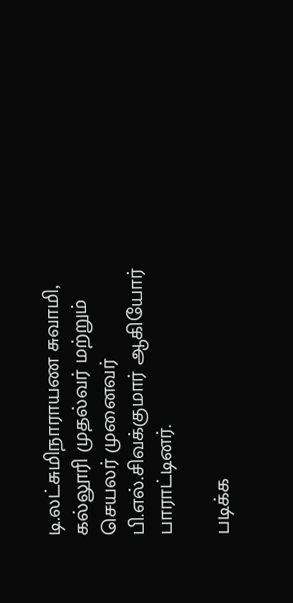டி.லட்சுமிநாராயண சுவாமி, கல்லூரி முதல்வர் மற்றும் செயலர் முனைவர் பி.எல்.சிவக்குமார் ஆகியோர் பாராட்டினர்.

படிக்க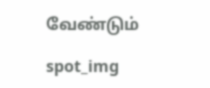வேண்டும்

spot_img